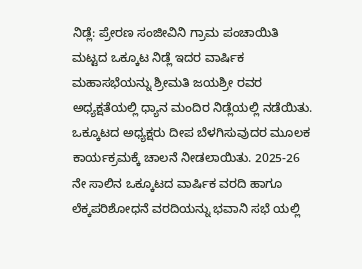ನಿಡ್ಲೆ: ಪ್ರೇರಣ ಸಂಜೀವಿನಿ ಗ್ರಾಮ ಪಂಚಾಯಿತಿ ಮಟ್ಟದ ಒಕ್ಕೂಟ ನಿಡ್ಲೆ ಇದರ ವಾರ್ಷಿಕ ಮಹಾಸಭೆಯನ್ನು ಶ್ರೀಮತಿ ಜಯಶ್ರೀ ರವರ ಅಧ್ಯಕ್ಷತೆಯಲ್ಲಿ ಧ್ಯಾನ ಮಂದಿರ ನಿಡ್ಲೆಯಲ್ಲಿ ನಡೆಯಿತು.
ಒಕ್ಕೂಟದ ಅಧ್ಯಕ್ಷರು ದೀಪ ಬೆಳಗಿಸುವುದರ ಮೂಲಕ ಕಾರ್ಯಕ್ರಮಕ್ಕೆ ಚಾಲನೆ ನೀಡಲಾಯಿತು. 2025-26 ನೇ ಸಾಲಿನ ಒಕ್ಕೂಟದ ವಾರ್ಷಿಕ ವರದಿ ಹಾಗೂ ಲೆಕ್ಕಪರಿಶೋಧನೆ ವರದಿಯನ್ನು ಭವಾನಿ ಸಭೆ ಯಲ್ಲಿ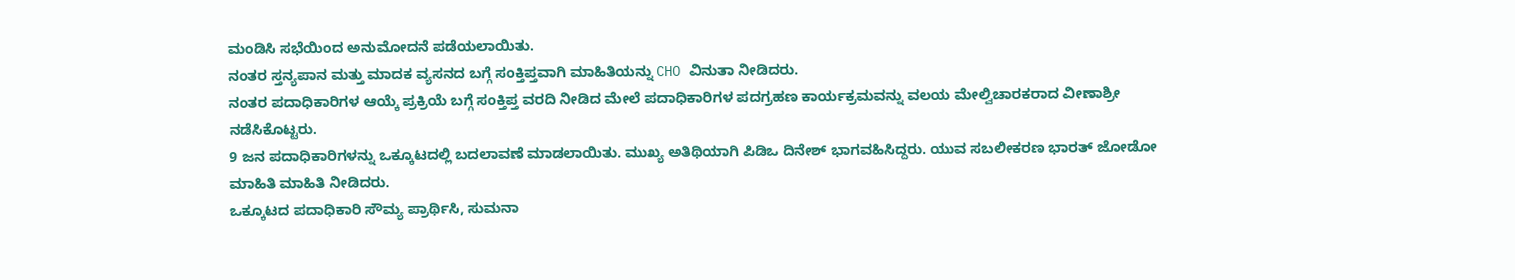ಮಂಡಿಸಿ ಸಭೆಯಿಂದ ಅನುಮೋದನೆ ಪಡೆಯಲಾಯಿತು.
ನಂತರ ಸ್ತನ್ಯಪಾನ ಮತ್ತು ಮಾದಕ ವ್ಯಸನದ ಬಗ್ಗೆ ಸಂಕ್ತಿಪ್ತವಾಗಿ ಮಾಹಿತಿಯನ್ನು CHO ವಿನುತಾ ನೀಡಿದರು.
ನಂತರ ಪದಾಧಿಕಾರಿಗಳ ಆಯ್ಕೆ ಪ್ರಕ್ರಿಯೆ ಬಗ್ಗೆ ಸಂಕ್ತಿಪ್ತ ವರದಿ ನೀಡಿದ ಮೇಲೆ ಪದಾಧಿಕಾರಿಗಳ ಪದಗ್ರಹಣ ಕಾರ್ಯಕ್ರಮವನ್ನು ವಲಯ ಮೇಲ್ವಿಚಾರಕರಾದ ವೀಣಾಶ್ರೀ ನಡೆಸಿಕೊಟ್ಟರು.
9 ಜನ ಪದಾಧಿಕಾರಿಗಳನ್ನು ಒಕ್ಕೂಟದಲ್ಲಿ ಬದಲಾವಣೆ ಮಾಡಲಾಯಿತು. ಮುಖ್ಯ ಅತಿಥಿಯಾಗಿ ಪಿಡಿಒ ದಿನೇಶ್ ಭಾಗವಹಿಸಿದ್ದರು. ಯುವ ಸಬಲೀಕರಣ ಭಾರತ್ ಜೋಡೋ ಮಾಹಿತಿ ಮಾಹಿತಿ ನೀಡಿದರು.
ಒಕ್ಕೂಟದ ಪದಾಧಿಕಾರಿ ಸೌಮ್ಯ ಪ್ರಾರ್ಥಿಸಿ, ಸುಮನಾ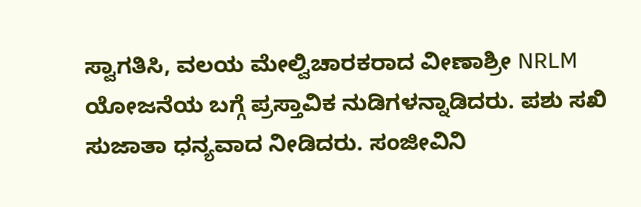ಸ್ವಾಗತಿಸಿ, ವಲಯ ಮೇಲ್ವಿಚಾರಕರಾದ ವೀಣಾಶ್ರೀ NRLM ಯೋಜನೆಯ ಬಗ್ಗೆ ಪ್ರಸ್ತಾವಿಕ ನುಡಿಗಳನ್ನಾಡಿದರು. ಪಶು ಸಖಿ ಸುಜಾತಾ ಧನ್ಯವಾದ ನೀಡಿದರು. ಸಂಜೀವಿನಿ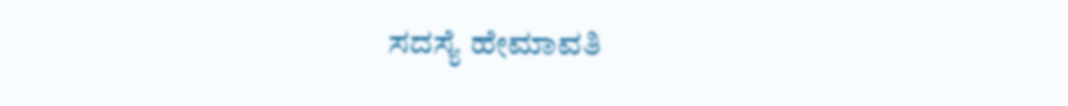ಸದಸ್ಯೆ ಹೇಮಾವತಿ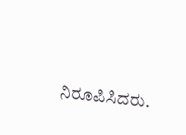ನಿರೂಪಿಸಿದರು.